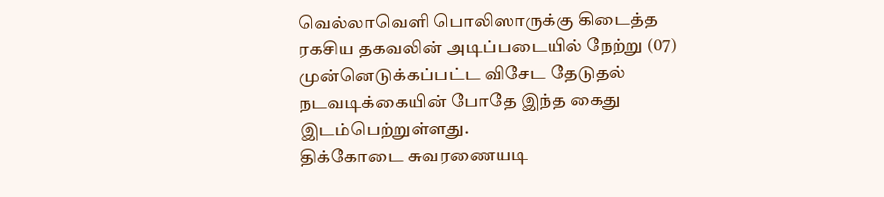வெல்லாவெளி பொலிஸாருக்கு கிடைத்த ரகசிய தகவலின் அடிப்படையில் நேற்று (07) முன்னெடுக்கப்பட்ட விசேட தேடுதல் நடவடிக்கையின் போதே இந்த கைது இடம்பெற்றுள்ளது.
திக்கோடை சுவரணையடி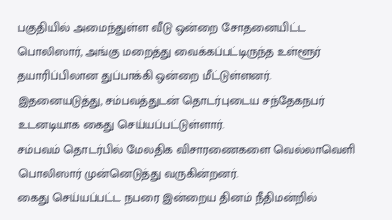பகுதியில் அமைந்துள்ள வீடு ஒன்றை சோதனையிட்ட பொலிஸார், அங்கு மறைத்து வைக்கப்பட்டிருந்த உள்ளூர் தயாரிப்பிலான துப்பாக்கி ஒன்றை மீட்டுள்ளனர்.
இதனையடுத்து, சம்பவத்துடன் தொடர்புடைய சந்தேகநபர் உடனடியாக கைது செய்யப்பட்டுள்ளார்.
சம்பவம் தொடர்பில் மேலதிக விசாரணைகளை வெல்லாவெளி பொலிஸார் முன்னெடுத்து வருகின்றனர்.
கைது செய்யப்பட்ட நபரை இன்றைய தினம் நீதிமன்றில்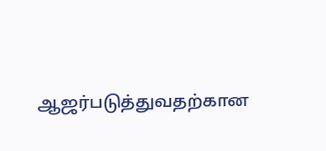ஆஜர்படுத்துவதற்கான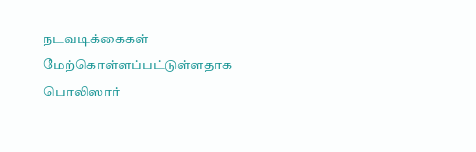நடவடிக்கைகள் மேற்கொள்ளப்பட்டுள்ளதாக பொலிஸார்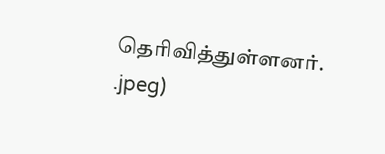தெரிவித்துள்ளனர்.
.jpeg)